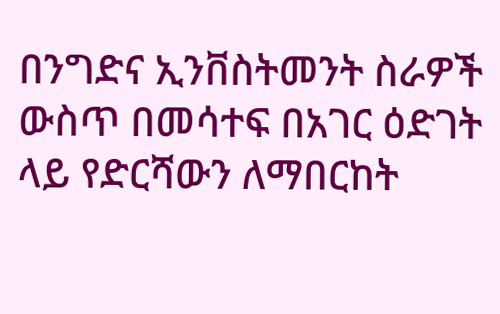በንግድና ኢንቨስትመንት ስራዎች ውስጥ በመሳተፍ በአገር ዕድገት ላይ የድርሻውን ለማበርከት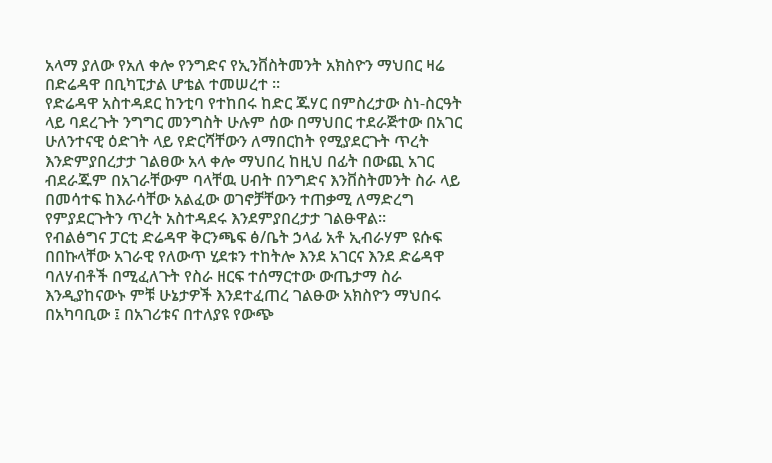አላማ ያለው የአለ ቀሎ የንግድና የኢንቨስትመንት አክስዮን ማህበር ዛሬ በድሬዳዋ በቢካፒታል ሆቴል ተመሠረተ ።
የድሬዳዋ አስተዳደር ከንቲባ የተከበሩ ከድር ጁሃር በምስረታው ስነ-ስርዓት ላይ ባደረጉት ንግግር መንግስት ሁሉም ሰው በማህበር ተደራጅተው በአገር ሁለንተናዊ ዕድገት ላይ የድርሻቸውን ለማበርከት የሚያደርጉት ጥረት እንድምያበረታታ ገልፀው አላ ቀሎ ማህበረ ከዚህ በፊት በውጪ አገር ብደራጁም በአገራቸውም ባላቸዉ ሀብት በንግድና እንቨስትመንት ስራ ላይ በመሳተፍ ከእራሳቸው አልፈው ወገኖቻቸውን ተጠቃሚ ለማድረግ የምያደርጉትን ጥረት አስተዳደሩ እንደምያበረታታ ገልፁዋል።
የብልፅግና ፓርቲ ድሬዳዋ ቅርንጫፍ ፅ/ቤት ኃላፊ አቶ ኢብራሃም ዩሱፍ በበኩላቸው አገራዊ የለውጥ ሂደቱን ተከትሎ እንደ አገርና እንደ ድሬዳዋ ባለሃብቶች በሚፈለጉት የስራ ዘርፍ ተሰማርተው ውጤታማ ስራ እንዲያከናውኑ ምቹ ሁኔታዎች እንደተፈጠረ ገልፁው አክስዮን ማህበሩ በአካባቢው ፤ በአገሪቱና በተለያዩ የውጭ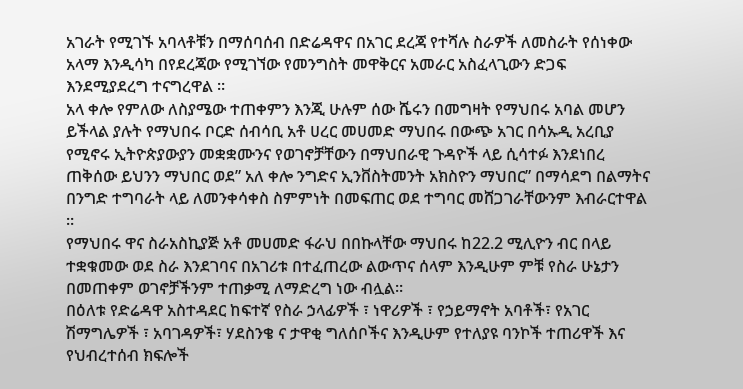አገራት የሚገኙ አባላቶቹን በማሰባሰብ በድሬዳዋና በአገር ደረጃ የተሻሉ ስራዎች ለመስራት የሰነቀው አላማ እንዲሳካ በየደረጃው የሚገኘው የመንግስት መዋቅርና አመራር አስፈላጊውን ድጋፍ እንደሚያደረግ ተናግረዋል ።
አላ ቀሎ የምለው ለስያሜው ተጠቀምን እንጂ ሁሉም ሰው ሼሩን በመግዛት የማህበሩ አባል መሆን ይችላል ያሉት የማህበሩ ቦርድ ሰብሳቢ አቶ ሀረር መሀመድ ማህበሩ በውጭ አገር በሳኡዲ አረቢያ የሚኖሩ ኢትዮጵያውያን መቋቋሙንና የወገኖቻቸውን በማህበራዊ ጉዳዮች ላይ ሲሳተፉ እንደነበረ ጠቅሰው ይህንን ማህበር ወደ” አለ ቀሎ ንግድና ኢንቨስትመንት አክስዮን ማህበር” በማሳደግ በልማትና በንግድ ተግባራት ላይ ለመንቀሳቀስ ስምምነት በመፍጠር ወደ ተግባር መሸጋገራቸውንም እብራርተዋል ።
የማህበሩ ዋና ስራአስኪያጅ አቶ መሀመድ ፋራህ በበኩላቸው ማህበሩ ከ22.2 ሚሊዮን ብር በላይ ተቋቁመው ወደ ስራ እንደገባና በአገሪቱ በተፈጠረው ልውጥና ሰላም እንዲሁም ምቹ የስራ ሁኔታን በመጠቀም ወገኖቻችንም ተጠቃሚ ለማድረግ ነው ብሏል።
በዕለቱ የድሬዳዋ አስተዳደር ከፍተኛ የስራ ኃላፊዎች ፣ ነዋሪዎች ፣ የኃይማኖት አባቶች፣ የአገር ሽማግሌዎች ፣ አባገዳዎች፣ ሃደስንቄ ና ታዋቂ ግለሰቦችና እንዲሁም የተለያዩ ባንኮች ተጠሪዋች እና የህብረተሰብ ክፍሎች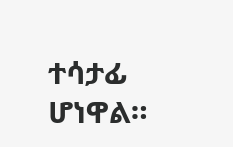ተሳታፊ ሆነዋል።